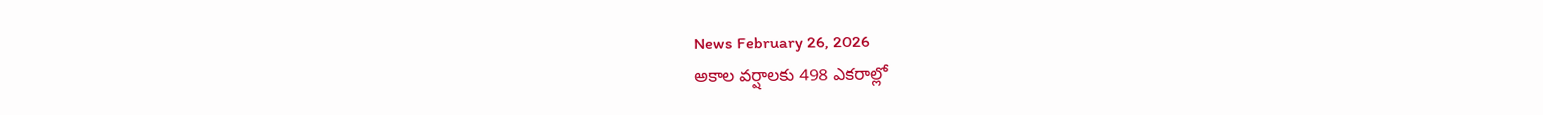News February 26, 2026
అకాల వర్షాలకు 498 ఎకరాల్లో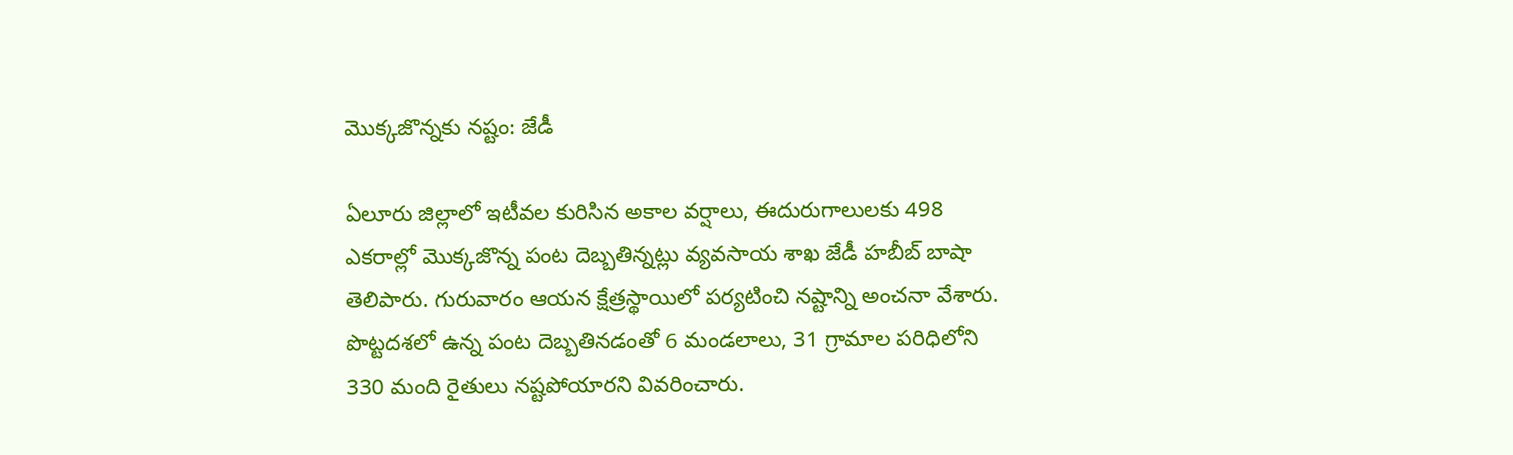మొక్కజొన్నకు నష్టం: జేడీ

ఏలూరు జిల్లాలో ఇటీవల కురిసిన అకాల వర్షాలు, ఈదురుగాలులకు 498 ఎకరాల్లో మొక్కజొన్న పంట దెబ్బతిన్నట్లు వ్యవసాయ శాఖ జేడీ హబీబ్ బాషా తెలిపారు. గురువారం ఆయన క్షేత్రస్థాయిలో పర్యటించి నష్టాన్ని అంచనా వేశారు. పొట్టదశలో ఉన్న పంట దెబ్బతినడంతో 6 మండలాలు, 31 గ్రామాల పరిధిలోని 330 మంది రైతులు నష్టపోయారని వివరించారు.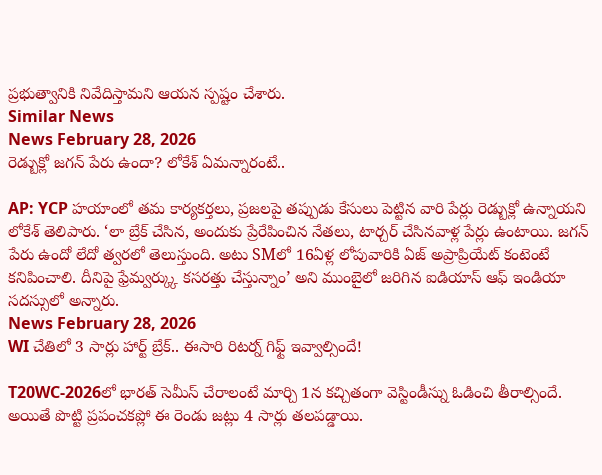ప్రభుత్వానికి నివేదిస్తామని ఆయన స్పష్టం చేశారు.
Similar News
News February 28, 2026
రెడ్బుక్లో జగన్ పేరు ఉందా? లోకేశ్ ఏమన్నారంటే..

AP: YCP హయాంలో తమ కార్యకర్తలు, ప్రజలపై తప్పుడు కేసులు పెట్టిన వారి పేర్లు రెడ్బుక్లో ఉన్నాయని లోకేశ్ తెలిపారు. ‘లా బ్రేక్ చేసిన, అందుకు ప్రేరేపించిన నేతలు, టార్చర్ చేసినవాళ్ల పేర్లు ఉంటాయి. జగన్ పేరు ఉందో లేదో త్వరలో తెలుస్తుంది. అటు SMలో 16ఏళ్ల లోపువారికి ఏజ్ అప్రాప్రియేట్ కంటెంటే కనిపించాలి. దీనిపై ఫ్రేమ్వర్క్కు కసరత్తు చేస్తున్నాం’ అని ముంబైలో జరిగిన ఐడియాస్ ఆఫ్ ఇండియా సదస్సులో అన్నారు.
News February 28, 2026
WI చేతిలో 3 సార్లు హార్ట్ బ్రేక్.. ఈసారి రిటర్న్ గిఫ్ట్ ఇవ్వాల్సిందే!

T20WC-2026లో భారత్ సెమీస్ చేరాలంటే మార్చి 1న కచ్చితంగా వెస్టిండీస్ను ఓడించి తీరాల్సిందే. అయితే పొట్టి ప్రపంచకప్లో ఈ రెండు జట్లు 4 సార్లు తలపడ్డాయి.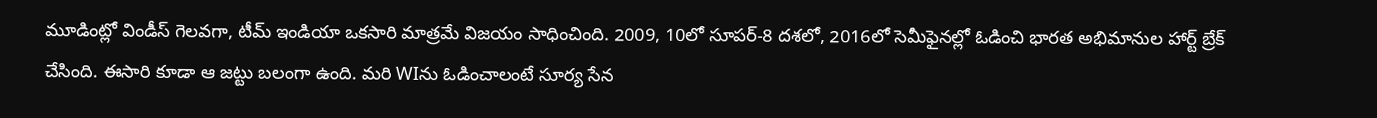మూడింట్లో విండీస్ గెలవగా, టీమ్ ఇండియా ఒకసారి మాత్రమే విజయం సాధించింది. 2009, 10లో సూపర్-8 దశలో, 2016లో సెమీఫైనల్లో ఓడించి భారత అభిమానుల హార్ట్ బ్రేక్ చేసింది. ఈసారి కూడా ఆ జట్టు బలంగా ఉంది. మరి WIను ఓడించాలంటే సూర్య సేన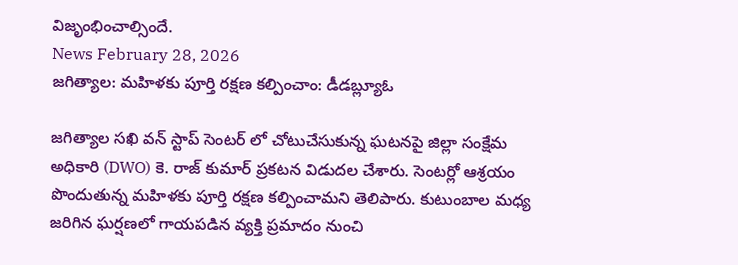విజృంభించాల్సిందే.
News February 28, 2026
జగిత్యాల: మహిళకు పూర్తి రక్షణ కల్పించాం: డీడబ్ల్యూఓ

జగిత్యాల సఖి వన్ స్టాప్ సెంటర్ లో చోటుచేసుకున్న ఘటనపై జిల్లా సంక్షేమ అధికారి (DWO) కె. రాజ్ కుమార్ ప్రకటన విడుదల చేశారు. సెంటర్లో ఆశ్రయం పొందుతున్న మహిళకు పూర్తి రక్షణ కల్పించామని తెలిపారు. కుటుంబాల మధ్య జరిగిన ఘర్షణలో గాయపడిన వ్యక్తి ప్రమాదం నుంచి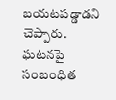బయటపడ్డాడని చెప్పారు. ఘటనపై సంబంధిత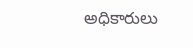అధికారులు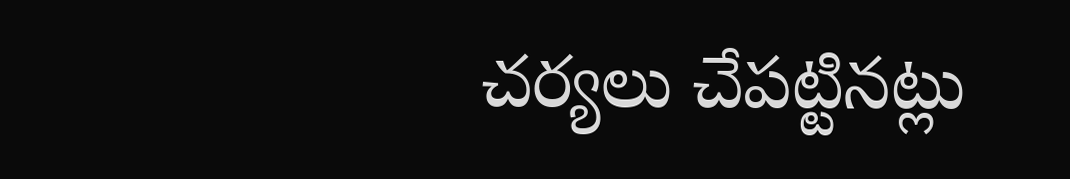చర్యలు చేపట్టినట్లు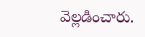వెల్లడించారు.